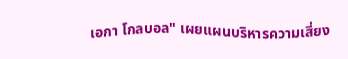เอกา โกลบอล" เผยแผนบริหารความเสี่ยง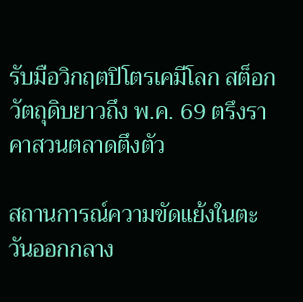รับมือวิกฤตปิโตรเคมีโลก สต็อกวัตถุดิบยาวถึง พ.ค. 69 ตรึงราคาสวนตลาดตึงตัว

สถานการณ์ความขัดแย้งในตะวันออกกลาง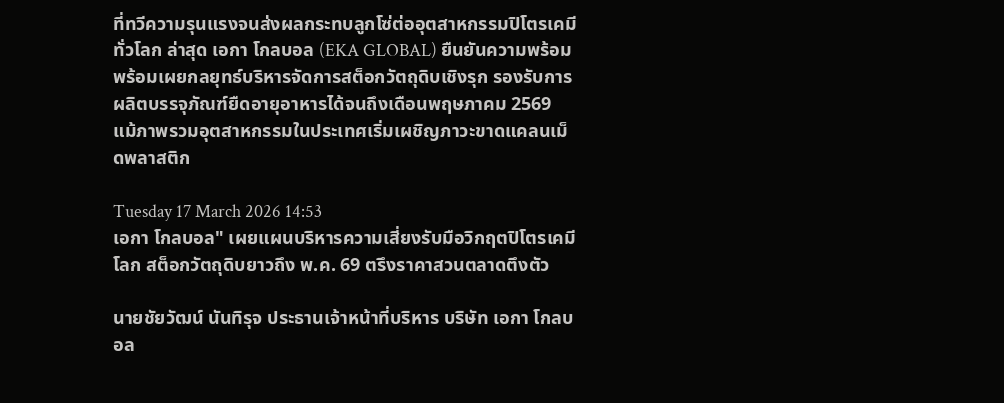ที่ทวีความรุนแรงจนส่งผลกระทบลูกโซ่ต่ออุตสาหกรรมปิโตรเคมีทั่วโลก ล่าสุด เอกา โกลบอล (EKA GLOBAL) ยืนยันความพร้อม พร้อมเผยกลยุทธ์บริหารจัดการสต็อกวัตถุดิบเชิงรุก รองรับการผลิตบรรจุภัณฑ์ยืดอายุอาหารได้จนถึงเดือนพฤษภาคม 2569 แม้ภาพรวมอุตสาหกรรมในประเทศเริ่มเผชิญภาวะขาดแคลนเม็ดพลาสติก

Tuesday 17 March 2026 14:53
เอกา โกลบอล" เผยแผนบริหารความเสี่ยงรับมือวิกฤตปิโตรเคมีโลก สต็อกวัตถุดิบยาวถึง พ.ค. 69 ตรึงราคาสวนตลาดตึงตัว

นายชัยวัฒน์ นันทิรุจ ประธานเจ้าหน้าที่บริหาร บริษัท เอกา โกลบอล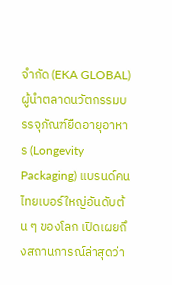จำกัด (EKA GLOBAL) ผู้นำตลาดนวัตกรรมบรรจุภัณฑ์ยืดอายุอาหาร (Longevity Packaging) แบรนด์คนไทยเบอร์ใหญ่อันดับต้น ๆ ของโลก เปิดเผยถึงสถานการณ์ล่าสุดว่า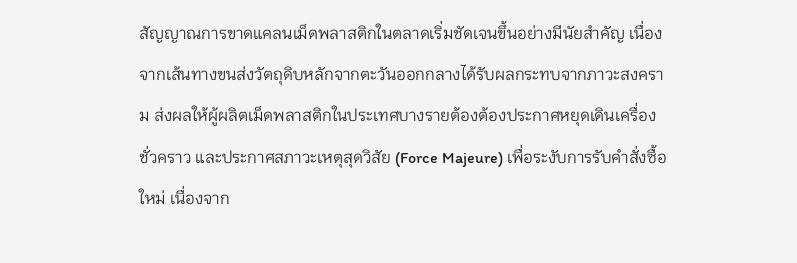สัญญาณการขาดแคลนเม็ดพลาสติกในตลาดเริ่มชัดเจนขึ้นอย่างมีนัยสำคัญ เนื่องจากเส้นทางขนส่งวัตถุดิบหลักจากตะวันออกกลางได้รับผลกระทบจากภาวะสงคราม ส่งผลให้ผู้ผลิตเม็ดพลาสติกในประเทศบางรายต้องต้องประกาศหยุดเดินเครื่องชั่วคราว และประกาศสภาวะเหตุสุดวิสัย (Force Majeure) เพื่อระงับการรับคำสั่งซื้อใหม่ เนื่องจาก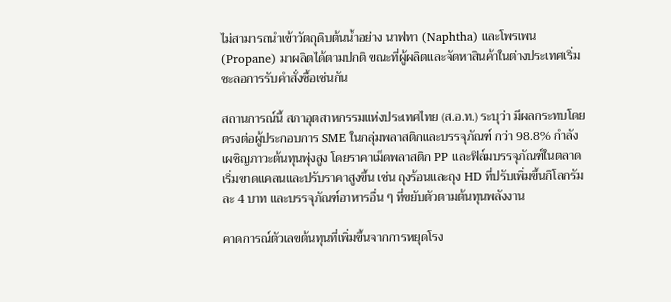ไม่สามารถนำเข้าวัตถุดิบต้นน้ำอย่าง นาฟทา (Naphtha) และโพรเพน (Propane) มาผลิตได้ตามปกติ ขณะที่ผู้ผลิตและจัดหาสินค้าในต่างประเทศเริ่มชะลอการรับคำสั่งซื้อเช่นกัน

สถานการณ์นี้ สภาอุตสาหกรรมแห่งประเทศไทย (ส.อ.ท.) ระบุว่า มีผลกระทบโดยตรงต่อผู้ประกอบการ SME ในกลุ่มพลาสติกและบรรจุภัณฑ์ กว่า 98.8% กำลังเผชิญภาวะต้นทุนพุ่งสูง โดยราคาเม็ดพลาสติก PP และฟิล์มบรรจุภัณฑ์ในตลาดเริ่มขาดแคลนและปรับราคาสูงขึ้น เช่น ถุงร้อนและถุง HD ที่ปรับเพิ่มขึ้นกิโลกรัมละ 4 บาท และบรรจุภัณฑ์อาหารอื่น ๆ ที่ขยับตัวตามต้นทุนพลังงาน

คาดการณ์ตัวเลขต้นทุนที่เพิ่มขึ้นจากการหยุดโรง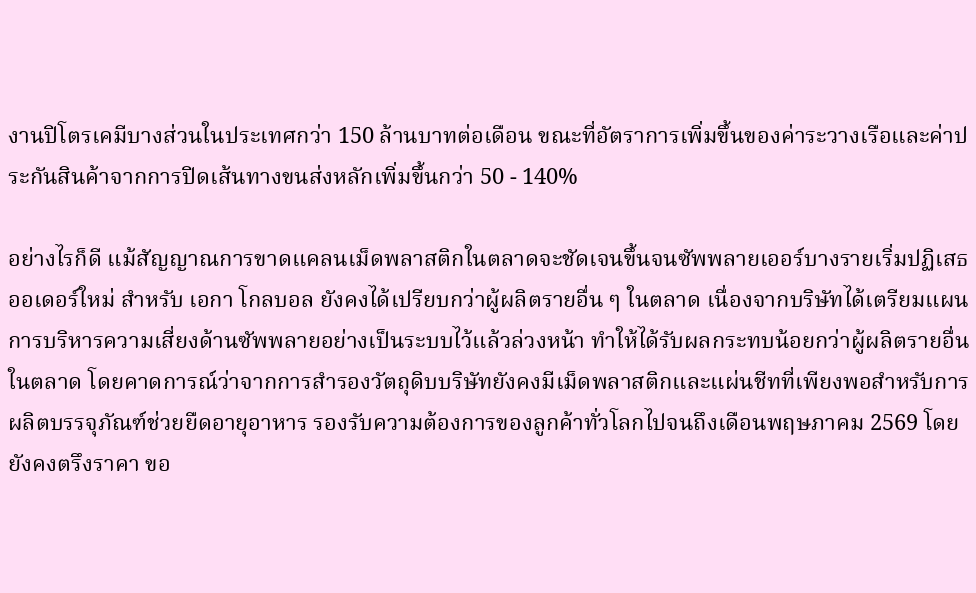งานปิโตรเคมีบางส่วนในประเทศกว่า 150 ล้านบาทต่อเดือน ขณะที่อัตราการเพิ่มขึ้นของค่าระวางเรือและค่าประกันสินค้าจากการปิดเส้นทางขนส่งหลักเพิ่มขึ้นกว่า 50 - 140%

อย่างไรก็ดี แม้สัญญาณการขาดแคลนเม็ดพลาสติกในตลาดจะชัดเจนขึ้นจนซัพพลายเออร์บางรายเริ่มปฏิเสธออเดอร์ใหม่ สำหรับ เอกา โกลบอล ยังคงได้เปรียบกว่าผู้ผลิตรายอื่น ๆ ในตลาด เนื่องจากบริษัทได้เตรียมแผนการบริหารความเสี่ยงด้านซัพพลายอย่างเป็นระบบไว้แล้วล่วงหน้า ทำให้ได้รับผลกระทบน้อยกว่าผู้ผลิตรายอื่นในตลาด โดยคาดการณ์ว่าจากการสำรองวัตถุดิบบริษัทยังคงมีเม็ดพลาสติกและแผ่นชีทที่เพียงพอสำหรับการผลิตบรรจุภัณฑ์ช่วยยืดอายุอาหาร รองรับความต้องการของลูกค้าทั่วโลกไปจนถึงเดือนพฤษภาคม 2569 โดยยังคงตรึงราคา ขอ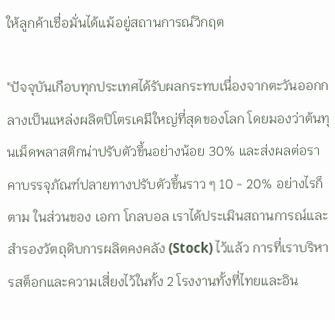ให้ลูกค้าเชื่อมั่นได้แม้อยู่สถานการณ์วิกฤต

"ปัจจุบันเกือบทุกประเทศได้รับผลกระทบเนื่องจากตะวันออกกลางเป็นแหล่งผลิตปิโตรเคมีใหญ่ที่สุดของโลก โดยมองว่าต้นทุนเม็ดพลาสติกน่าปรับตัวขึ้นอย่างน้อย 30% และส่งผลต่อราคาบรรจุภัณฑ์ปลายทางปรับตัวขึ้นราว ๆ 10 - 20% อย่างไรก็ตาม ในส่วนของ เอกา โกลบอล เราได้ประเมินสถานการณ์และสำรองวัตถุดิบการผลิตคงคลัง (Stock) ไว้แล้ว การที่เราบริหารสต็อกและความเสี่ยงไว้ในทั้ง 2 โรงงานทั้งที่ไทยและอิน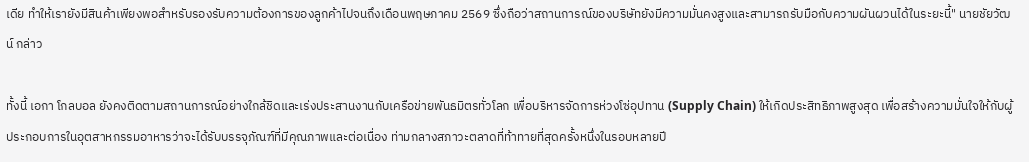เดีย ทำให้เรายังมีสินค้าเพียงพอสำหรับรองรับความต้องการของลูกค้าไปจนถึงเดือนพฤษภาคม 2569 ซึ่งถือว่าสถานการณ์ของบริษัทยังมีความมั่นคงสูงและสามารถรับมือกับความผันผวนได้ในระยะนี้" นายชัยวัฒน์ กล่าว

ทั้งนี้ เอกา โกลบอล ยังคงติดตามสถานการณ์อย่างใกล้ชิดและเร่งประสานงานกับเครือข่ายพันธมิตรทั่วโลก เพื่อบริหารจัดการห่วงโซ่อุปทาน (Supply Chain) ให้เกิดประสิทธิภาพสูงสุด เพื่อสร้างความมั่นใจให้กับผู้ประกอบการในอุตสาหกรรมอาหารว่าจะได้รับบรรจุภัณฑ์ที่มีคุณภาพและต่อเนื่อง ท่ามกลางสภาวะตลาดที่ท้าทายที่สุดครั้งหนึ่งในรอบหลายปี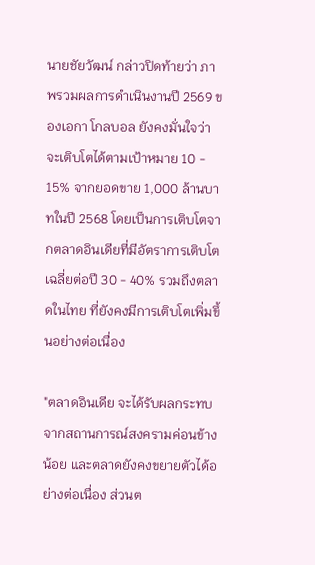นายชัยวัฒน์ กล่าวปิดท้ายว่า ภาพรวมผลการดำเนินงานปี 2569 ของเอกา โกลบอล ยังคงมั่นใจว่าจะเติบโตได้ตามเป้าหมาย 10 - 15% จากยอดขาย 1,000 ล้านบาทในปี 2568 โดยเป็นการเติบโตจากตลาดอินเดียที่มีอัตราการเติบโตเฉลี่ยต่อปี 30 - 40% รวมถึงตลาดในไทย ที่ยังคงมีการเติบโตเพิ่มขึ้นอย่างต่อเนื่อง

"ตลาดอินเดีย จะได้รับผลกระทบจากสถานการณ์สงครามค่อนข้างน้อย และตลาดยังคงขยายตัวได้อย่างต่อเนื่อง ส่วนต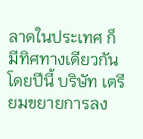ลาดในประเทศ ก็มีทิศทางเดียวกัน โดยปีนี้ บริษัท เตรียมขยายการลง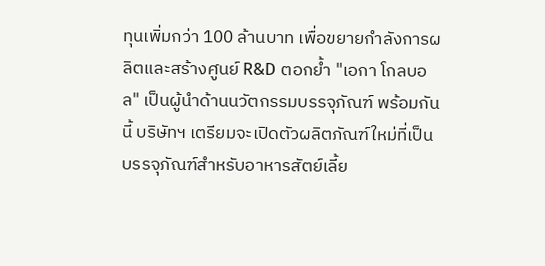ทุนเพิ่มกว่า 100 ล้านบาท เพื่อขยายกำลังการผลิตและสร้างศูนย์ R&D ตอกย้ำ "เอกา โกลบอล" เป็นผู้นำด้านนวัตกรรมบรรจุภัณฑ์ พร้อมกันนี้ บริษัทฯ เตรียมจะเปิดตัวผลิตภัณฑ์ใหม่ที่เป็นบรรจุภัณฑ์สำหรับอาหารสัตย์เลี้ย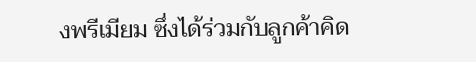งพรีเมียม ซึ่งได้ร่วมกับลูกค้าคิด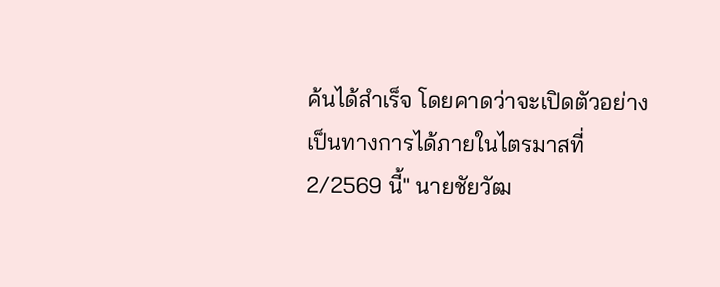ค้นได้สำเร็จ โดยคาดว่าจะเปิดตัวอย่างเป็นทางการได้ภายในไตรมาสที่ 2/2569 นี้" นายชัยวัฒ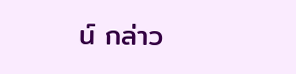น์ กล่าว